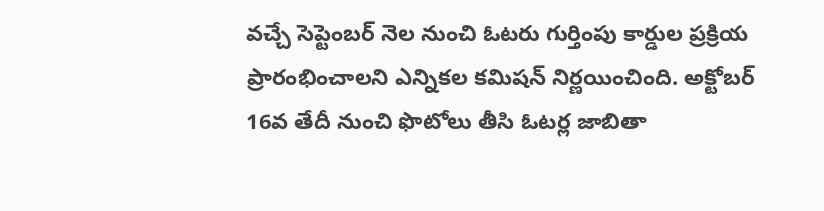వచ్చే సెప్టెంబర్ నెల నుంచి ఓటరు గుర్తింపు కార్డుల ప్రక్రియ ప్రారంభించాలని ఎన్నికల కమిషన్ నిర్ణయించింది. అక్టోబర్ 16వ తేదీ నుంచి ఫొటోలు తీసి ఓటర్ల జాబితా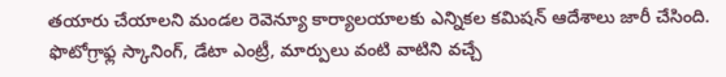తయారు చేయాలని మండల రెవెన్యూ కార్యాలయాలకు ఎన్నికల కమిషన్ ఆదేశాలు జారీ చేసింది.
ఫొటోగ్రాఫ్ల స్కానింగ్, డేటా ఎంట్రీ, మార్పులు వంటి వాటిని వచ్చే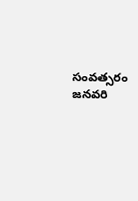సంవత్సరం జనవరి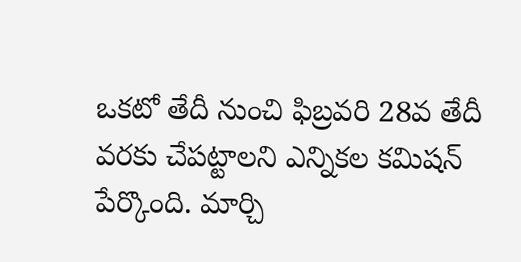ఒకటో తేదీ నుంచి ఫిబ్రవరి 28వ తేదీ వరకు చేపట్టాలని ఎన్నికల కమిషన్ పేర్కొంది. మార్చి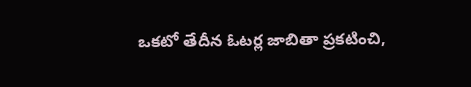ఒకటో తేదీన ఓటర్ల జాబితా ప్రకటించి,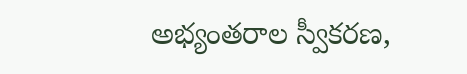అభ్యంతరాల స్వీకరణ,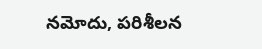నమోదు, పరిశీలన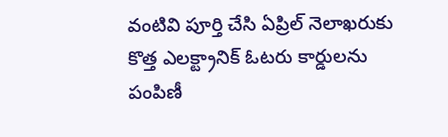వంటివి పూర్తి చేసి ఏప్రిల్ నెలాఖరుకు కొత్త ఎలక్ట్రానిక్ ఓటరు కార్డులను పంపిణీ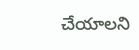చేయాలని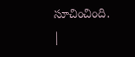సూచించింది.
|